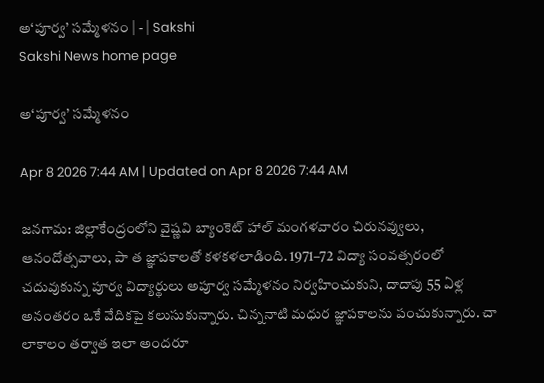అ‘పూర్వ’ సమ్మేళనం | - | Sakshi
Sakshi News home page

అ‘పూర్వ’ సమ్మేళనం

Apr 8 2026 7:44 AM | Updated on Apr 8 2026 7:44 AM

జనగామ: జిల్లాకేంద్రంలోని వైష్ణవి బ్యాంకెట్‌ హాల్‌ మంగళవారం చిరునవ్వులు, ఆనందోత్సవాలు, పా త జ్ఞాపకాలతో కళకళలాడింది. 1971–72 విద్యా సంవత్సరంలో చదువుకున్న పూర్వ విద్యార్థులు అపూర్వ సమ్మేళనం నిర్వహించుకుని, దాదాపు 55 ఏళ్ల అనంతరం ఒకే వేదికపై కలుసుకున్నారు. చిన్ననాటి మధుర జ్ఞాపకాలను పంచుకున్నారు. చా లాకాలం తర్వాత ఇలా అందరూ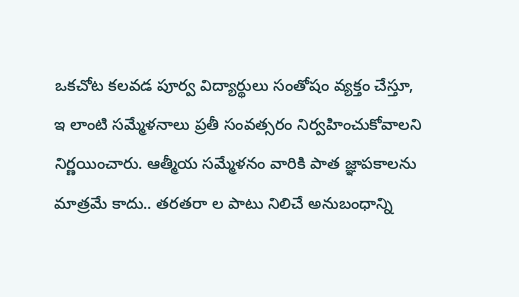ఒకచోట కలవడ పూర్వ విద్యార్థులు సంతోషం వ్యక్తం చేస్తూ, ఇ లాంటి సమ్మేళనాలు ప్రతీ సంవత్సరం నిర్వహించుకోవాలని నిర్ణయించారు. ఆత్మీయ సమ్మేళనం వారికి పాత జ్ఞాపకాలను మాత్రమే కాదు.. తరతరా ల పాటు నిలిచే అనుబంధాన్ని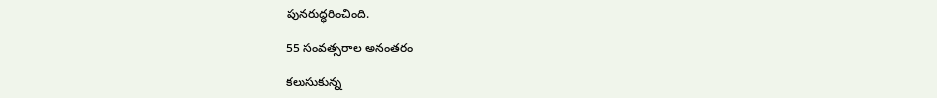పునరుద్ధరించింది.

55 సంవత్సరాల అనంతరం

కలుసుకున్న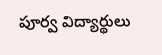పూర్వ విద్యార్థులు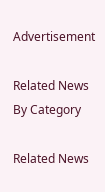Advertisement

Related News By Category

Related News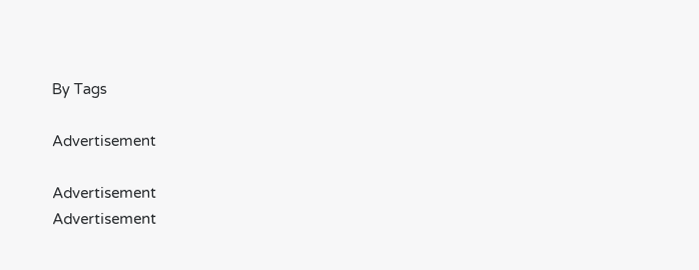By Tags

Advertisement

Advertisement
Advertisement